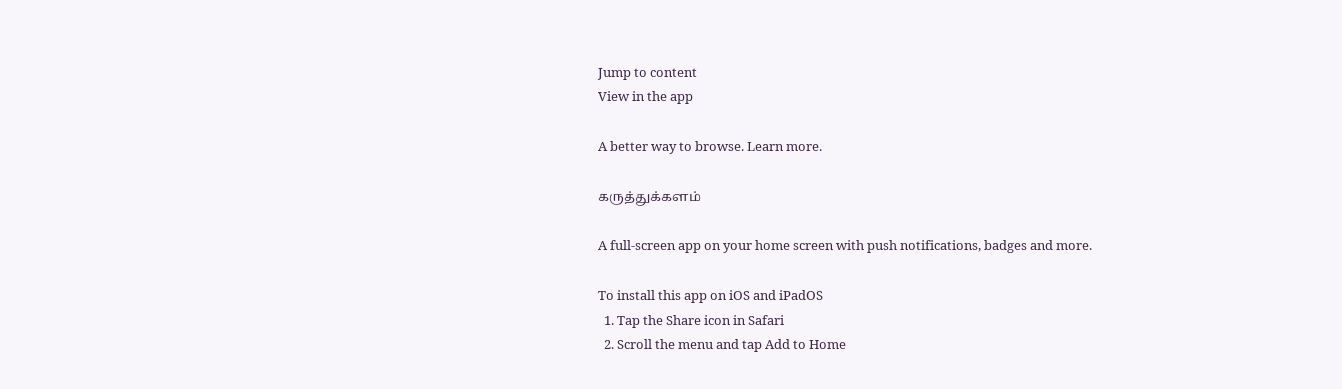Jump to content
View in the app

A better way to browse. Learn more.

கருத்துக்களம்

A full-screen app on your home screen with push notifications, badges and more.

To install this app on iOS and iPadOS
  1. Tap the Share icon in Safari
  2. Scroll the menu and tap Add to Home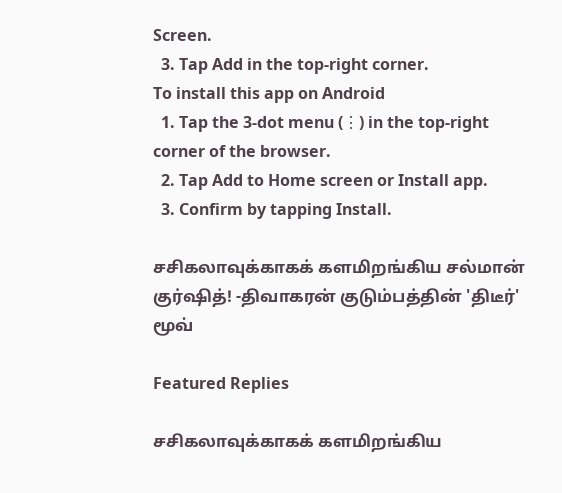Screen.
  3. Tap Add in the top-right corner.
To install this app on Android
  1. Tap the 3-dot menu (⋮) in the top-right corner of the browser.
  2. Tap Add to Home screen or Install app.
  3. Confirm by tapping Install.

சசிகலாவுக்காகக் களமிறங்கிய சல்மான் குர்ஷித்! -திவாகரன் குடும்பத்தின் 'திடீர்' மூவ்

Featured Replies

சசிகலாவுக்காகக் களமிறங்கிய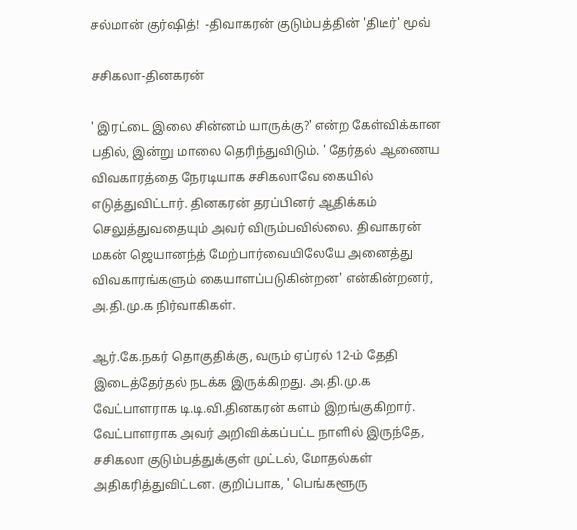சல்மான் குர்ஷித்!  -திவாகரன் குடும்பத்தின் 'திடீர்' மூவ்

சசிகலா-தினகரன்

' இரட்டை இலை சின்னம் யாருக்கு?' என்ற கேள்விக்கான பதில், இன்று மாலை தெரிந்துவிடும். ' தேர்தல் ஆணைய விவகாரத்தை நேரடியாக சசிகலாவே கையில் எடுத்துவிட்டார். தினகரன் தரப்பினர் ஆதிக்கம் செலுத்துவதையும் அவர் விரும்பவில்லை. திவாகரன் மகன் ஜெயானந்த் மேற்பார்வையிலேயே அனைத்து விவகாரங்களும் கையாளப்படுகின்றன' என்கின்றனர், அ.தி.மு.க நிர்வாகிகள்.

ஆர்.கே.நகர் தொகுதிக்கு, வரும் ஏப்ரல் 12-ம் தேதி இடைத்தேர்தல் நடக்க இருக்கிறது. அ.தி.மு.க வேட்பாளராக டி.டி.வி.தினகரன் களம் இறங்குகிறார். வேட்பாளராக அவர் அறிவிக்கப்பட்ட நாளில் இருந்தே, சசிகலா குடும்பத்துக்குள் முட்டல், மோதல்கள்  அதிகரித்துவிட்டன. குறிப்பாக, ' பெங்களூரு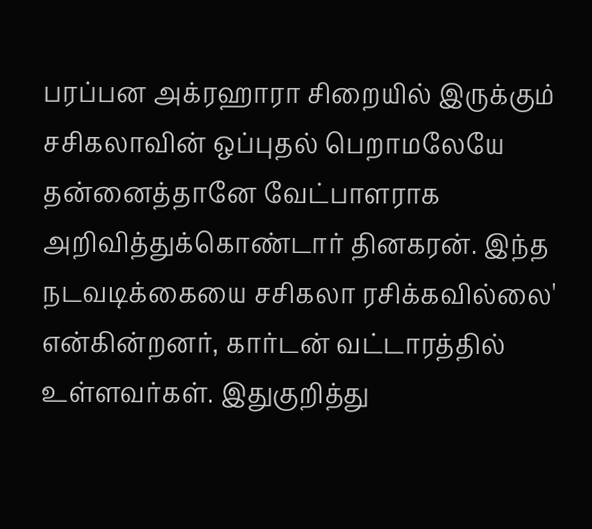பரப்பன அக்ரஹாரா சிறையில் இருக்கும் சசிகலாவின் ஒப்புதல் பெறாமலேயே தன்னைத்தானே வேட்பாளராக அறிவித்துக்கொண்டார் தினகரன். இந்த நடவடிக்கையை சசிகலா ரசிக்கவில்லை' என்கின்றனர், கார்டன் வட்டாரத்தில் உள்ளவர்கள். இதுகுறித்து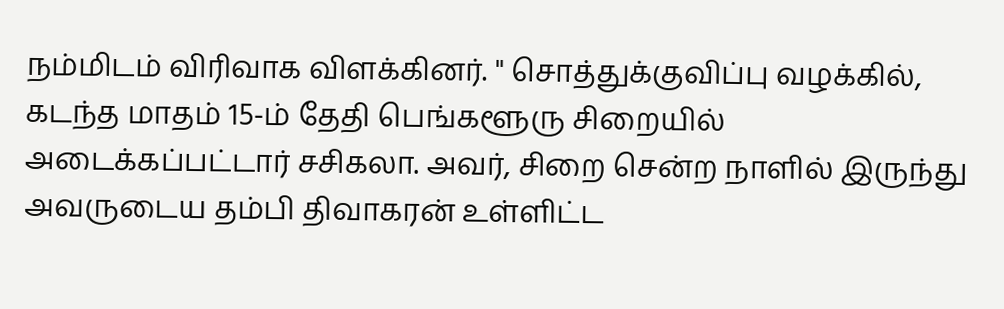நம்மிடம் விரிவாக விளக்கினர். " சொத்துக்குவிப்பு வழக்கில், கடந்த மாதம் 15-ம் தேதி பெங்களூரு சிறையில் அடைக்கப்பட்டார் சசிகலா. அவர், சிறை சென்ற நாளில் இருந்து அவருடைய தம்பி திவாகரன் உள்ளிட்ட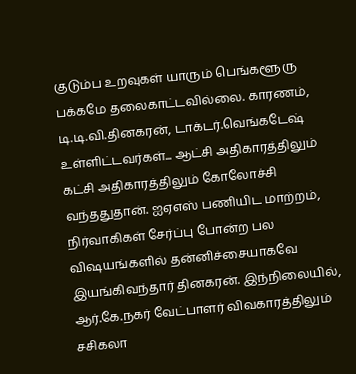குடும்ப உறவுகள் யாரும் பெங்களூரு பக்கமே தலைகாட்டவில்லை. காரணம், டி.டி.வி.தினகரன், டாக்டர்.வெங்கடேஷ் உள்ளிட்டவர்கள்... ஆட்சி அதிகாரத்திலும் கட்சி அதிகாரத்திலும் கோலோச்சி வந்ததுதான். ஐஏஎஸ் பணியிட மாற்றம், நிர்வாகிகள் சேர்ப்பு போன்ற பல விஷயங்களில் தன்னிச்சையாகவே இயங்கிவந்தார் தினகரன். இந்நிலையில், ஆர்.கே.நகர் வேட்பாளர் விவகாரத்திலும் சசிகலா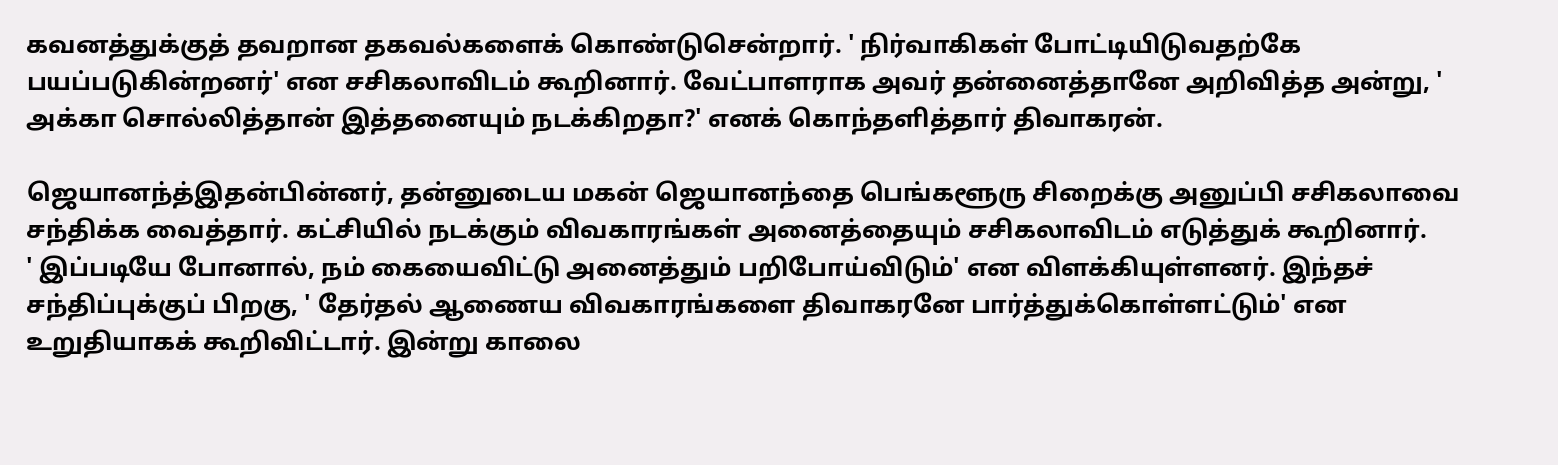கவனத்துக்குத் தவறான தகவல்களைக் கொண்டுசென்றார். ' நிர்வாகிகள் போட்டியிடுவதற்கே பயப்படுகின்றனர்' என சசிகலாவிடம் கூறினார். வேட்பாளராக அவர் தன்னைத்தானே அறிவித்த அன்று, ' அக்கா சொல்லித்தான் இத்தனையும் நடக்கிறதா?' எனக் கொந்தளித்தார் திவாகரன்.

ஜெயானந்த்இதன்பின்னர், தன்னுடைய மகன் ஜெயானந்தை பெங்களூரு சிறைக்கு அனுப்பி சசிகலாவை சந்திக்க வைத்தார். கட்சியில் நடக்கும் விவகாரங்கள் அனைத்தையும் சசிகலாவிடம் எடுத்துக் கூறினார்.                   ' இப்படியே போனால், நம் கையைவிட்டு அனைத்தும் பறிபோய்விடும்' என விளக்கியுள்ளனர். இந்தச் சந்திப்புக்குப் பிறகு, ' தேர்தல் ஆணைய விவகாரங்களை திவாகரனே பார்த்துக்கொள்ளட்டும்' என உறுதியாகக் கூறிவிட்டார். இன்று காலை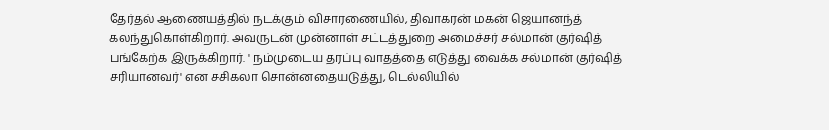தேர்தல் ஆணையத்தில் நடக்கும் விசாரணையில், திவாகரன் மகன் ஜெயானந்த் கலந்துகொள்கிறார். அவருடன் முன்னாள் சட்டத்துறை அமைச்சர் சல்மான் குர்ஷித் பங்கேற்க இருக்கிறார். ' நம்முடைய தரப்பு வாதத்தை எடுத்து வைக்க சல்மான் குர்ஷித் சரியானவர்' என சசிகலா சொன்னதையடுத்து, டெல்லியில்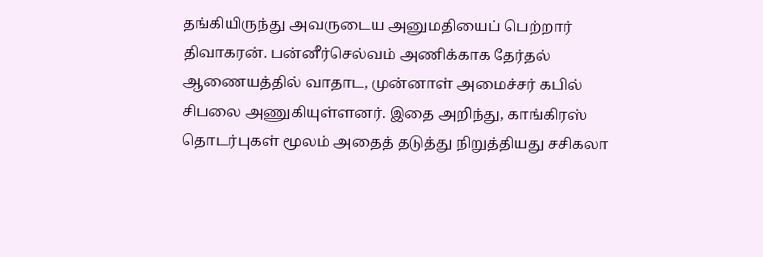தங்கியிருந்து அவருடைய அனுமதியைப் பெற்றார் திவாகரன். பன்னீர்செல்வம் அணிக்காக தேர்தல் ஆணையத்தில் வாதாட, முன்னாள் அமைச்சர் கபில் சிபலை அணுகியுள்ளனர். இதை அறிந்து, காங்கிரஸ் தொடர்புகள் மூலம் அதைத் தடுத்து நிறுத்தியது சசிகலா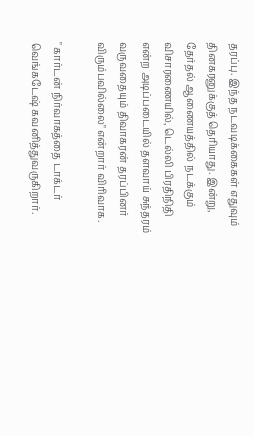தரப்பு. இந்த நடவடிக்கைகள் எதுவும் தினகரனுக்குத் தெரியாது. இன்று, தேர்தல் ஆணையத்தில் நடக்கும் விசாரணையில், டெல்லி பிரதிநிதி என்ற அடிப்படையில் தளவாய் சுந்தரம் வருவதையும் திவாகரன் தரப்பினர் விரும்பவில்லை" என்றார் விரிவாக.

" கார்டன் நிர்வாகத்தை டாக்டர் வெங்கடேஷ் கவனித்துவருகிறார்.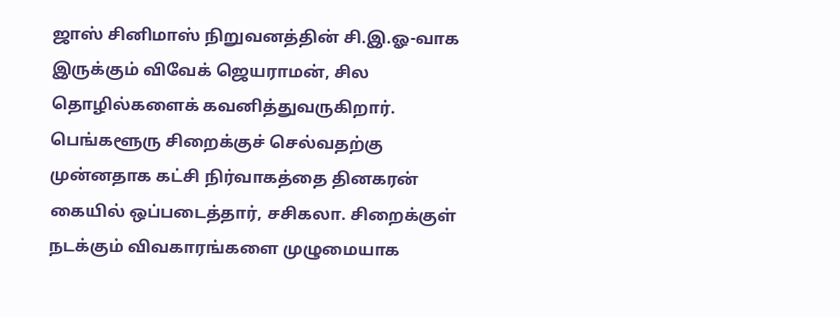ஜாஸ் சினிமாஸ் நிறுவனத்தின் சி.இ.ஓ-வாக இருக்கும் விவேக் ஜெயராமன், சில தொழில்களைக் கவனித்துவருகிறார். பெங்களூரு சிறைக்குச் செல்வதற்கு முன்னதாக கட்சி நிர்வாகத்தை தினகரன் கையில் ஒப்படைத்தார், சசிகலா. சிறைக்குள் நடக்கும் விவகாரங்களை முழுமையாக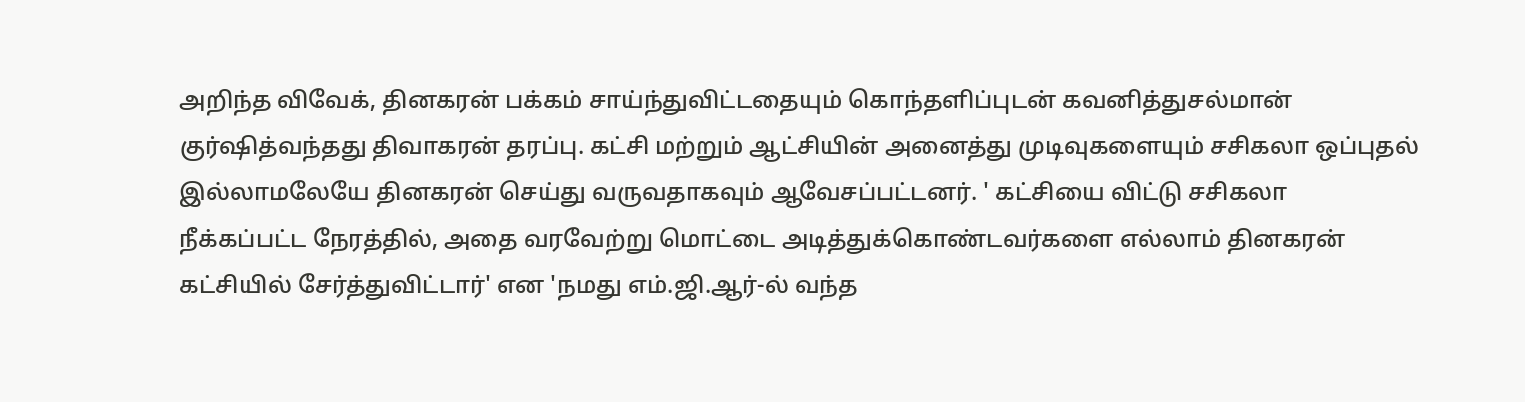அறிந்த விவேக், தினகரன் பக்கம் சாய்ந்துவிட்டதையும் கொந்தளிப்புடன் கவனித்துசல்மான் குர்ஷித்வந்தது திவாகரன் தரப்பு. கட்சி மற்றும் ஆட்சியின் அனைத்து முடிவுகளையும் சசிகலா ஒப்புதல் இல்லாமலேயே தினகரன் செய்து வருவதாகவும் ஆவேசப்பட்டனர். ' கட்சியை விட்டு சசிகலா நீக்கப்பட்ட நேரத்தில், அதை வரவேற்று மொட்டை அடித்துக்கொண்டவர்களை எல்லாம் தினகரன் கட்சியில் சேர்த்துவிட்டார்' என 'நமது எம்.ஜி.ஆர்-ல் வந்த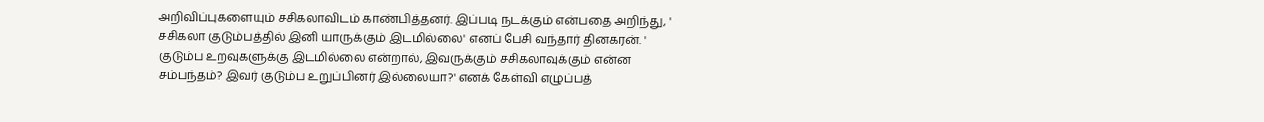அறிவிப்புகளையும் சசிகலாவிடம் காண்பித்தனர். இப்படி நடக்கும் என்பதை அறிந்து, ' சசிகலா குடும்பத்தில் இனி யாருக்கும் இடமில்லை' எனப் பேசி வந்தார் தினகரன். ' குடும்ப உறவுகளுக்கு இடமில்லை என்றால், இவருக்கும் சசிகலாவுக்கும் என்ன சம்பந்தம்? இவர் குடும்ப உறுப்பினர் இல்லையா?' எனக் கேள்வி எழுப்பத்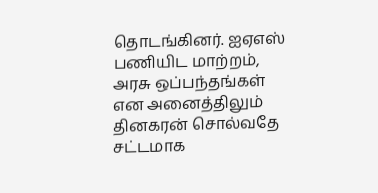தொடங்கினர். ஐஏஎஸ் பணியிட மாற்றம், அரசு ஒப்பந்தங்கள் என அனைத்திலும் தினகரன் சொல்வதே சட்டமாக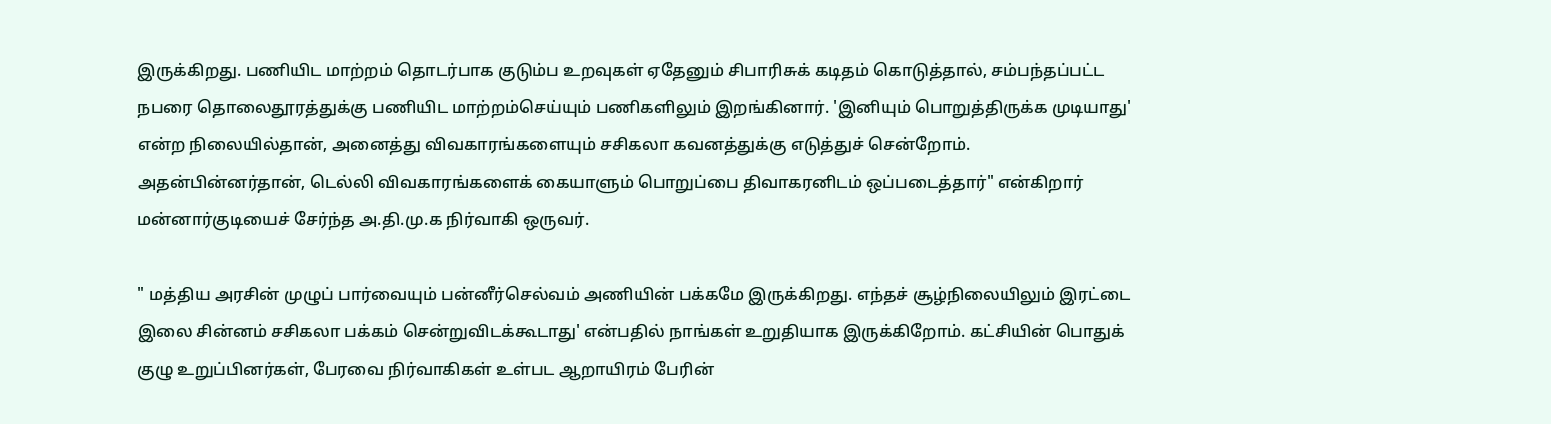இருக்கிறது. பணியிட மாற்றம் தொடர்பாக குடும்ப உறவுகள் ஏதேனும் சிபாரிசுக் கடிதம் கொடுத்தால், சம்பந்தப்பட்ட நபரை தொலைதூரத்துக்கு பணியிட மாற்றம்செய்யும் பணிகளிலும் இறங்கினார். 'இனியும் பொறுத்திருக்க முடியாது' என்ற நிலையில்தான், அனைத்து விவகாரங்களையும் சசிகலா கவனத்துக்கு எடுத்துச் சென்றோம். அதன்பின்னர்தான், டெல்லி விவகாரங்களைக் கையாளும் பொறுப்பை திவாகரனிடம் ஒப்படைத்தார்" என்கிறார் மன்னார்குடியைச் சேர்ந்த அ.தி.மு.க நிர்வாகி ஒருவர்.

" மத்திய அரசின் முழுப் பார்வையும் பன்னீர்செல்வம் அணியின் பக்கமே இருக்கிறது. எந்தச் சூழ்நிலையிலும் இரட்டை இலை சின்னம் சசிகலா பக்கம் சென்றுவிடக்கூடாது' என்பதில் நாங்கள் உறுதியாக இருக்கிறோம். கட்சியின் பொதுக் குழு உறுப்பினர்கள், பேரவை நிர்வாகிகள் உள்பட ஆறாயிரம் பேரின்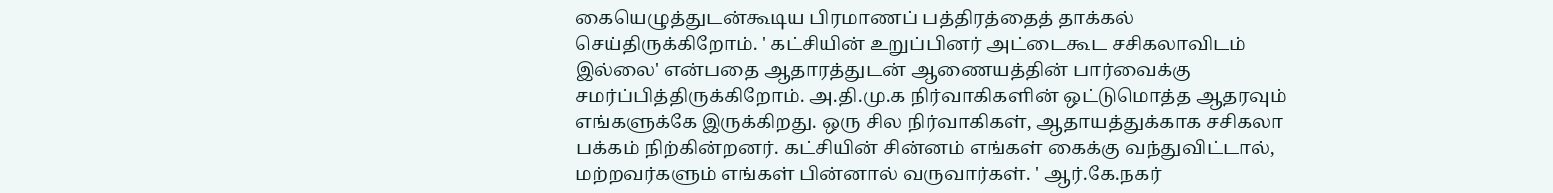கையெழுத்துடன்கூடிய பிரமாணப் பத்திரத்தைத் தாக்கல் செய்திருக்கிறோம். ' கட்சியின் உறுப்பினர் அட்டைகூட சசிகலாவிடம் இல்லை' என்பதை ஆதாரத்துடன் ஆணையத்தின் பார்வைக்கு சமர்ப்பித்திருக்கிறோம். அ.தி.மு.க நிர்வாகிகளின் ஒட்டுமொத்த ஆதரவும் எங்களுக்கே இருக்கிறது. ஒரு சில நிர்வாகிகள், ஆதாயத்துக்காக சசிகலா பக்கம் நிற்கின்றனர். கட்சியின் சின்னம் எங்கள் கைக்கு வந்துவிட்டால், மற்றவர்களும் எங்கள் பின்னால் வருவார்கள். ' ஆர்.கே.நகர்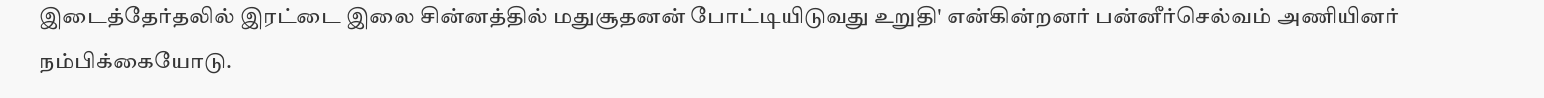இடைத்தேர்தலில் இரட்டை இலை சின்னத்தில் மதுசூதனன் போட்டியிடுவது உறுதி' என்கின்றனர் பன்னீர்செல்வம் அணியினர் நம்பிக்கையோடு.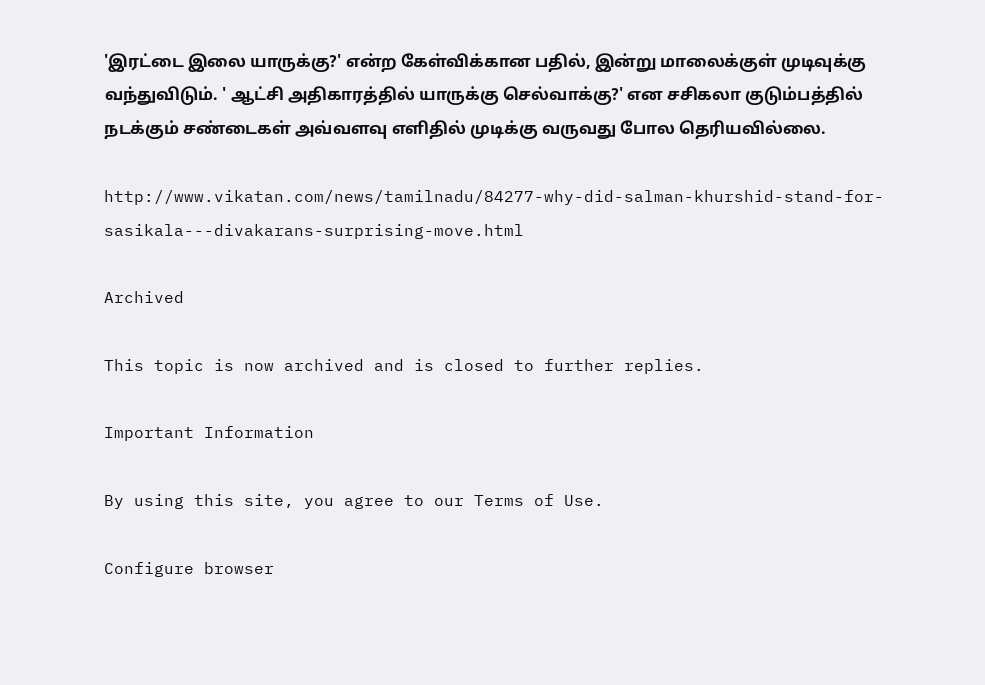'இரட்டை இலை யாருக்கு?' என்ற கேள்விக்கான பதில், இன்று மாலைக்குள் முடிவுக்கு வந்துவிடும். ' ஆட்சி அதிகாரத்தில் யாருக்கு செல்வாக்கு?' என சசிகலா குடும்பத்தில் நடக்கும் சண்டைகள் அவ்வளவு எளிதில் முடிக்கு வருவது போல தெரியவில்லை.

http://www.vikatan.com/news/tamilnadu/84277-why-did-salman-khurshid-stand-for-sasikala---divakarans-surprising-move.html

Archived

This topic is now archived and is closed to further replies.

Important Information

By using this site, you agree to our Terms of Use.

Configure browser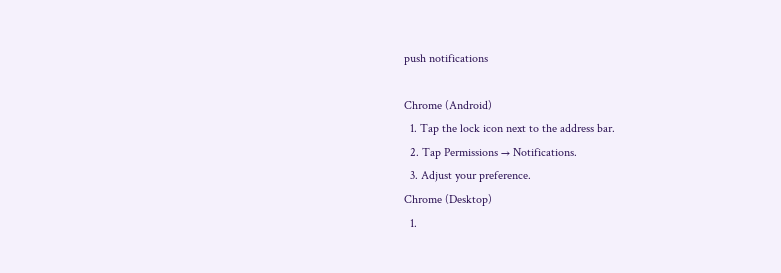push notifications

Chrome (Android)
  1. Tap the lock icon next to the address bar.
  2. Tap Permissions → Notifications.
  3. Adjust your preference.
Chrome (Desktop)
  1.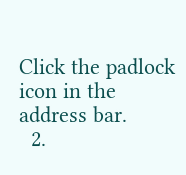Click the padlock icon in the address bar.
  2.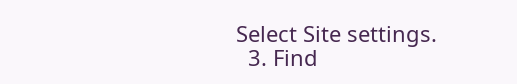Select Site settings.
  3. Find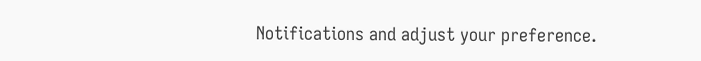Notifications and adjust your preference.